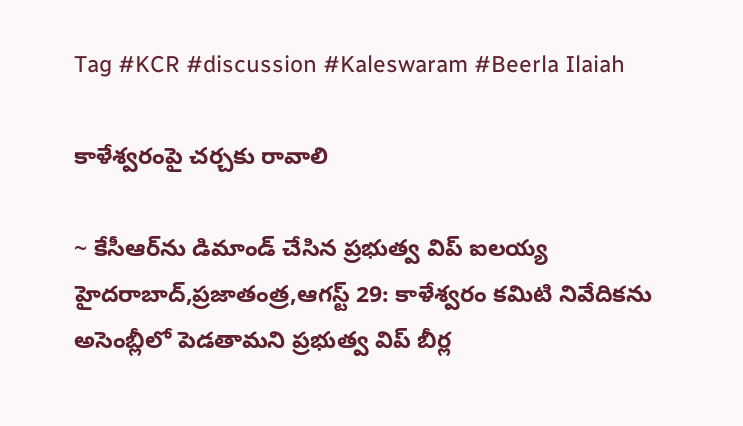Tag #KCR #discussion #Kaleswaram #Beerla Ilaiah

కాళేశ్వ‌రంపై చర్చకు రావాలి

~ కేసీఆర్‌ను డిమాండ్ చేసిన ప్రభుత్వ విప్‌ ‌ఐలయ్య హైదరాబాద్‌,ప్రజాతంత్ర,ఆగస్ట్ 29: కాళేశ్వరం కమిటి నివేదికను అసెంబ్లీలో పెడతామని ప్రభుత్వ విప్‌ ‌బీర్ల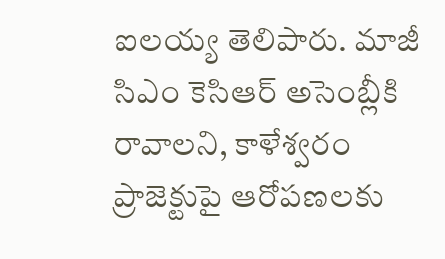ఐలయ్య తెలిపారు. మాజీ సిఎం కెసిఆర్‌ అసెంబ్లీకి రావాలని, కాళేశ్వరం ప్రాజెక్టుపై ఆరోపణలకు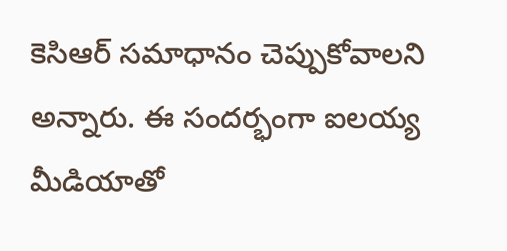కెసిఆర్‌ ‌సమాధానం చెప్పుకోవాలని అన్నారు. ఈ సందర్భంగా ఐలయ్య మీడియాతో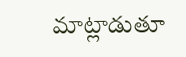మాట్లాడుతూ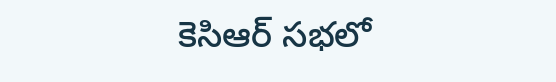కెసిఆర్‌ ‌సభలో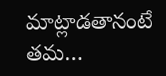మాట్లాడతానంటే తమ…